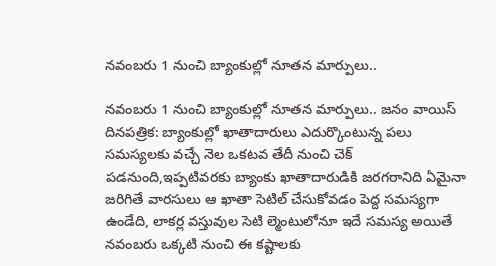నవంబరు 1 నుంచి బ్యాంకుల్లో నూతన మార్పులు..

నవంబరు 1 నుంచి బ్యాంకుల్లో నూతన మార్పులు.. జనం వాయిస్ దినపత్రిక: బ్యాంకుల్లో ఖాతాదారులు ఎదుర్కొంటున్న పలు సమస్యలకు వచ్చే నెల ఒకటవ తేదీ నుంచి చెక్ పడనుంది,ఇప్పటివరకు బ్యాంకు ఖాతాదారుడికి జరగరానిది ఏమైనా జరిగితే వారసులు ఆ ఖాతా సెటిల్ చేసుకోవడం పెద్ద సమస్యగా ఉండేది, లాకర్ల వస్తువుల సెటి ల్మెంటులోనూ ఇదే సమస్య అయితే నవంబరు ఒక్కటి నుంచి ఈ కష్టాలకు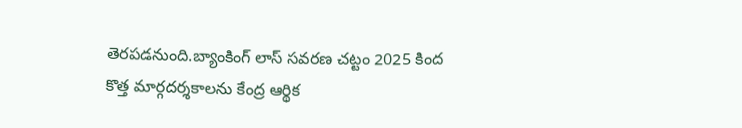తెరపడనుంది.బ్యాంకింగ్ లాస్ సవరణ చట్టం 2025 కింద కొత్త మార్గదర్శకాలను కేంద్ర ఆర్థిక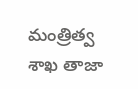మంత్రిత్వ శాఖ తాజా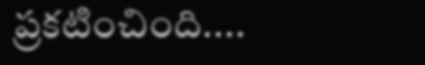ప్రకటించింది....